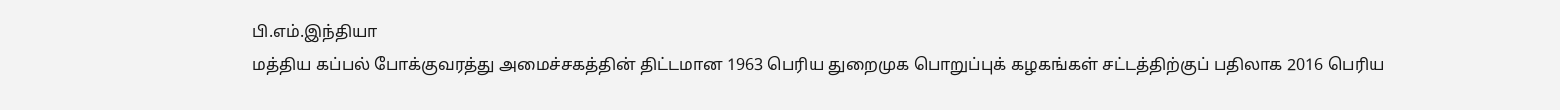பி.எம்.இந்தியா
மத்திய கப்பல் போக்குவரத்து அமைச்சகத்தின் திட்டமான 1963 பெரிய துறைமுக பொறுப்புக் கழகங்கள் சட்டத்திற்குப் பதிலாக 2016 பெரிய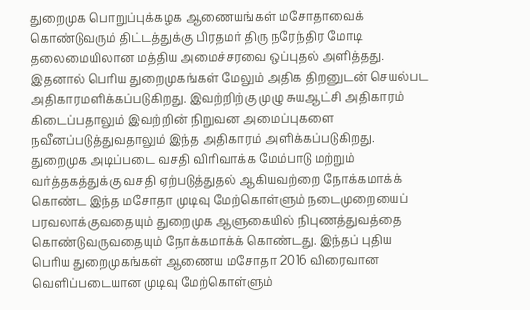துறைமுக பொறுப்புக்கழக ஆணையங்கள் மசோதாவைக் கொண்டுவரும் திட்டத்துக்கு பிரதமர் திரு நரேந்திர மோடி தலைமையிலான மத்திய அமைச்சரவை ஒப்புதல் அளித்தது. இதனால் பெரிய துறைமுகங்கள் மேலும் அதிக திறனுடன் செயல்பட அதிகாரமளிக்கப்படுகிறது. இவற்றிற்கு முழு சுயஆட்சி அதிகாரம் கிடைப்பதாலும் இவற்றின் நிறுவன அமைப்புகளை நவீனப்படுத்துவதாலும் இந்த அதிகாரம் அளிக்கப்படுகிறது.
துறைமுக அடிப்படை வசதி விரிவாக்க மேம்பாடு மற்றும் வர்த்தகத்துக்கு வசதி ஏற்படுத்துதல் ஆகியவற்றை நோக்கமாக்க் கொண்ட இந்த மசோதா முடிவு மேற்கொள்ளும் நடைமுறையைப் பரவலாக்குவதையும் துறைமுக ஆளுகையில் நிபுணத்துவத்தை கொண்டுவருவதையும் நோக்கமாக்க் கொண்டது. இந்தப் புதிய பெரிய துறைமுகங்கள் ஆணைய மசோதா 2016 விரைவான வெளிப்படையான முடிவு மேற்கொள்ளும்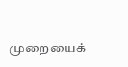முறையைக்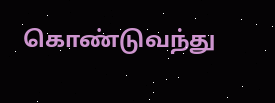கொண்டுவந்து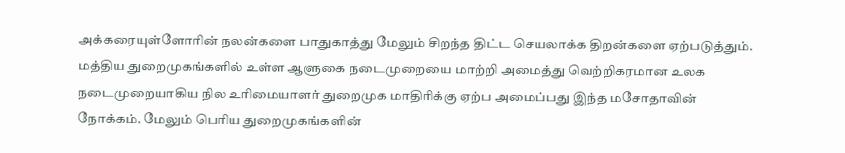அக்கரையுள்ளோரின் நலன்களை பாதுகாத்து மேலும் சிறந்த திட்ட செயலாக்க திறன்களை ஏற்படுத்தும். மத்திய துறைமுகங்களில் உள்ள ஆளுகை நடைமுறையை மாற்றி அமைத்து வெற்றிகரமான உலக நடைமுறையாகிய நில உரிமையாளர் துறைமுக மாதிரிக்கு ஏற்ப அமைப்பது இந்த மசோதாவின் நோக்கம். மேலும் பெரிய துறைமுகங்களின்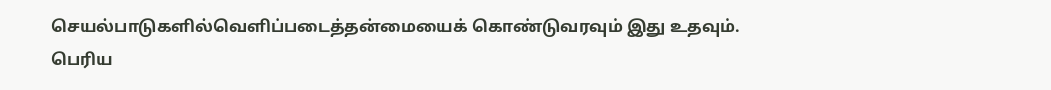செயல்பாடுகளில்வெளிப்படைத்தன்மையைக் கொண்டுவரவும் இது உதவும்.
பெரிய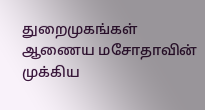துறைமுகங்கள் ஆணைய மசோதாவின் முக்கிய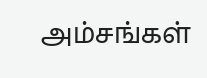அம்சங்கள்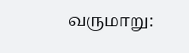வருமாறு: